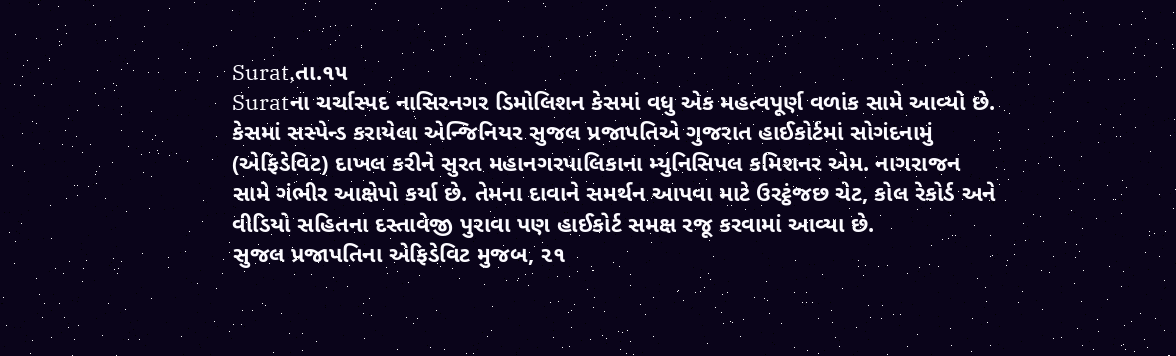Surat,તા.૧૫
Suratના ચર્ચાસ્પદ નાસિરનગર ડિમોલિશન કેસમાં વધુ એક મહત્વપૂર્ણ વળાંક સામે આવ્યો છે. કેસમાં સસ્પેન્ડ કરાયેલા એન્જિનિયર સુજલ પ્રજાપતિએ ગુજરાત હાઈકોર્ટમાં સોગંદનામું (એફિડેવિટ) દાખલ કરીને સુરત મહાનગરપાલિકાના મ્યુનિસિપલ કમિશનર એમ. નાગરાજન સામે ગંભીર આક્ષેપો કર્યા છે. તેમના દાવાને સમર્થન આપવા માટે ઉરટ્ઠંજછ ચેટ, કોલ રેકોર્ડ અને વીડિયો સહિતના દસ્તાવેજી પુરાવા પણ હાઈકોર્ટ સમક્ષ રજૂ કરવામાં આવ્યા છે.
સુજલ પ્રજાપતિના એફિડેવિટ મુજબ, ૨૧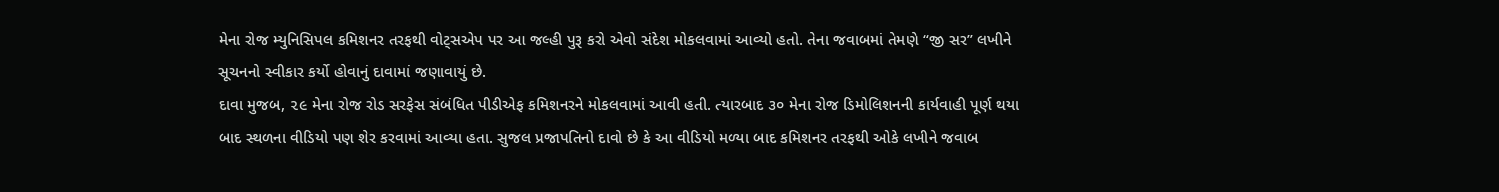મેના રોજ મ્યુનિસિપલ કમિશનર તરફથી વોટ્સએપ પર આ જલ્હી પુરૂ કરો એવો સંદેશ મોકલવામાં આવ્યો હતો. તેના જવાબમાં તેમણે “જી સર” લખીને સૂચનનો સ્વીકાર કર્યો હોવાનું દાવામાં જણાવાયું છે.
દાવા મુજબ, ૨૯ મેના રોજ રોડ સરફેસ સંબંધિત પીડીએફ કમિશનરને મોકલવામાં આવી હતી. ત્યારબાદ ૩૦ મેના રોજ ડિમોલિશનની કાર્યવાહી પૂર્ણ થયા બાદ સ્થળના વીડિયો પણ શેર કરવામાં આવ્યા હતા. સુજલ પ્રજાપતિનો દાવો છે કે આ વીડિયો મળ્યા બાદ કમિશનર તરફથી ઓકે લખીને જવાબ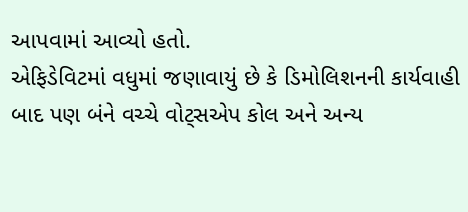આપવામાં આવ્યો હતો.
એફિડેવિટમાં વધુમાં જણાવાયું છે કે ડિમોલિશનની કાર્યવાહી બાદ પણ બંને વચ્ચે વોટ્સએપ કોલ અને અન્ય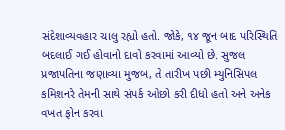સંદેશાવ્યવહાર ચાલુ રહ્યો હતો. જોકે, ૧૪ જૂન બાદ પરિસ્થિતિ બદલાઈ ગઈ હોવાનો દાવો કરવામાં આવ્યો છે. સુજલ પ્રજાપતિના જણાવ્યા મુજબ, તે તારીખ પછી મ્યુનિસિપલ કમિશનરે તેમની સાથે સંપર્ક ઓછો કરી દીધો હતો અને અનેક વખત ફોન કરવા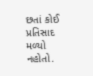છતાં કોઈ પ્રતિસાદ મળ્યો નહોતો.